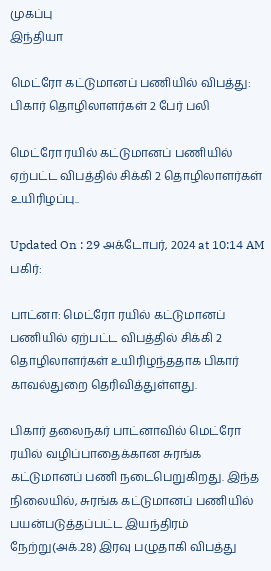முகப்பு
இந்தியா

மெட்ரோ கட்டுமானப் பணியில் விபத்து: பிகார் தொழிலாளர்கள் 2 பேர் பலி

மெட்ரோ ரயில் கட்டுமானப் பணியில் ஏற்பட்ட விபத்தில் சிக்கி 2 தொழிலாளர்கள் உயிரிழப்பு..

Updated On : 29 அக்டோபர், 2024 at 10:14 AM
பகிர்:

பாட்னா: மெட்ரோ ரயில் கட்டுமானப் பணியில் ஏற்பட்ட விபத்தில் சிக்கி 2 தொழிலாளர்கள் உயிரிழந்ததாக பிகார் காவல்துறை தெரிவித்துள்ளது.

பிகார் தலைநகர் பாட்னாவில் மெட்ரோ ரயில் வழிப்பாதைக்கான சுரங்க கட்டுமானப் பணி நடைபெறுகிறது. இந்த நிலையில், சுரங்க கட்டுமானப் பணியில் பயன்படுத்தப்பட்ட இயந்திரம் நேற்று(அக்.28) இரவு பழுதாகி விபத்து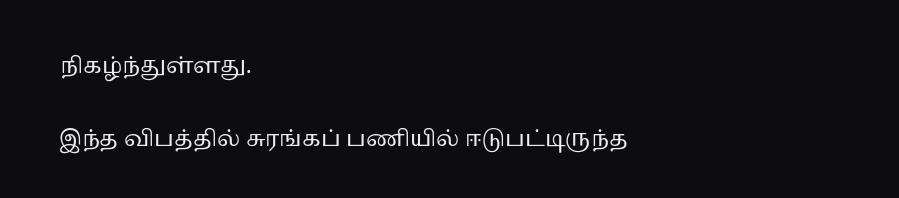நிகழ்ந்துள்ளது.

இந்த விபத்தில் சுரங்கப் பணியில் ஈடுபட்டிருந்த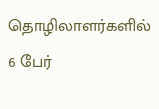தொழிலாளர்களில் 6 பேர்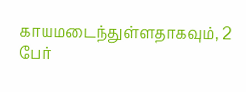காயமடைந்துள்ளதாகவும், 2 பேர்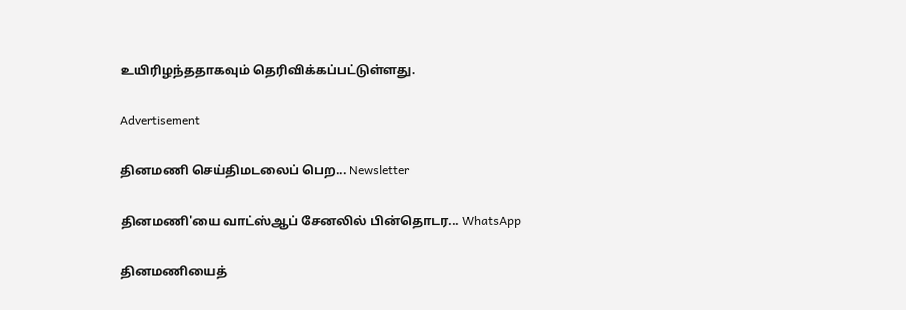உயிரிழந்ததாகவும் தெரிவிக்கப்பட்டுள்ளது.

Advertisement

தினமணி செய்திமடலைப் பெற... Newsletter

தினமணி'யை வாட்ஸ்ஆப் சேனலில் பின்தொடர... WhatsApp

தினமணியைத்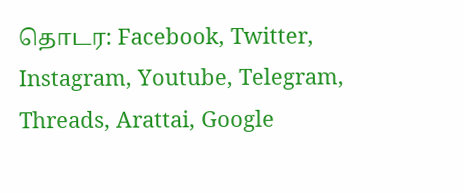தொடர: Facebook, Twitter, Instagram, Youtube, Telegram, Threads, Arattai, Google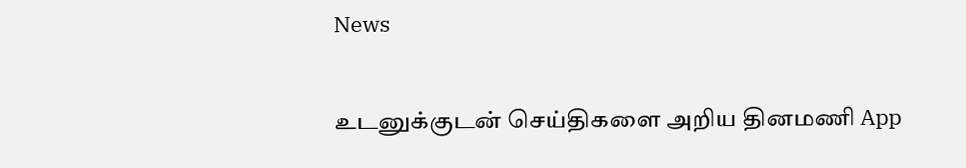News

உடனுக்குடன் செய்திகளை அறிய தினமணி App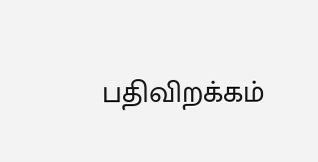பதிவிறக்கம்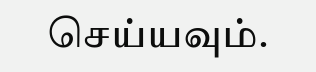செய்யவும்.